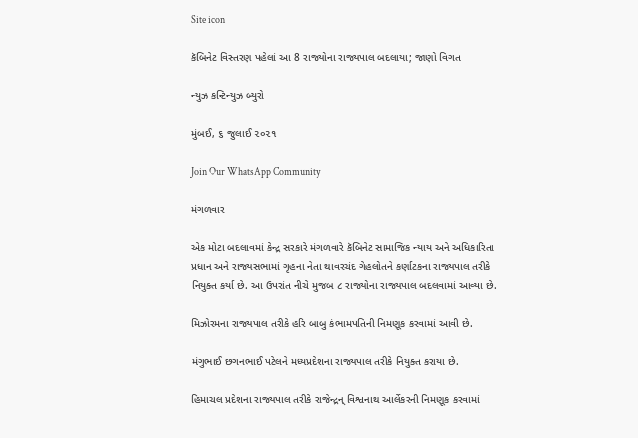Site icon

કૅબિનેટ વિસ્તરણ પહેલાં આ 8 રાજ્યોના રાજ્યપાલ બદલાયા; જાણો વિગત

ન્યુઝ કન્ટિન્યુઝ બ્યુરો

મુંબઈ, ૬ જુલાઈ ૨૦૨૧

Join Our WhatsApp Community

મંગળવાર

એક મોટા બદલાવમાં કેન્દ્ર સરકારે મંગળવારે કૅબિનેટ સામાજિક ન્યાય અને અધિકારિતા પ્રધાન અને રાજ્યસભામાં ગૃહના નેતા થાવરચંદ ગેહલોતને કર્ણાટકના રાજ્યપાલ તરીકે નિયુક્ત કર્યા છે. આ ઉપરાંત નીચે મુજબ ૮ રાજ્યોના રાજ્યપાલ બદલવામાં આવ્યા છે.

મિઝોરમના રાજ્યપાલ તરીકે હરિ બાબુ કંભામપતિની નિમણૂક કરવામાં આવી છે.

મંગુભાઈ છગનભાઈ પટેલને મધ્યપ્રદેશના રાજ્યપાલ તરીકે નિયુક્ત કરાયા છે.

હિમાચલ પ્રદેશના રાજ્યપાલ તરીકે રાજેન્દ્રન્ વિશ્વનાથ આર્લેકરની નિમણૂક કરવામાં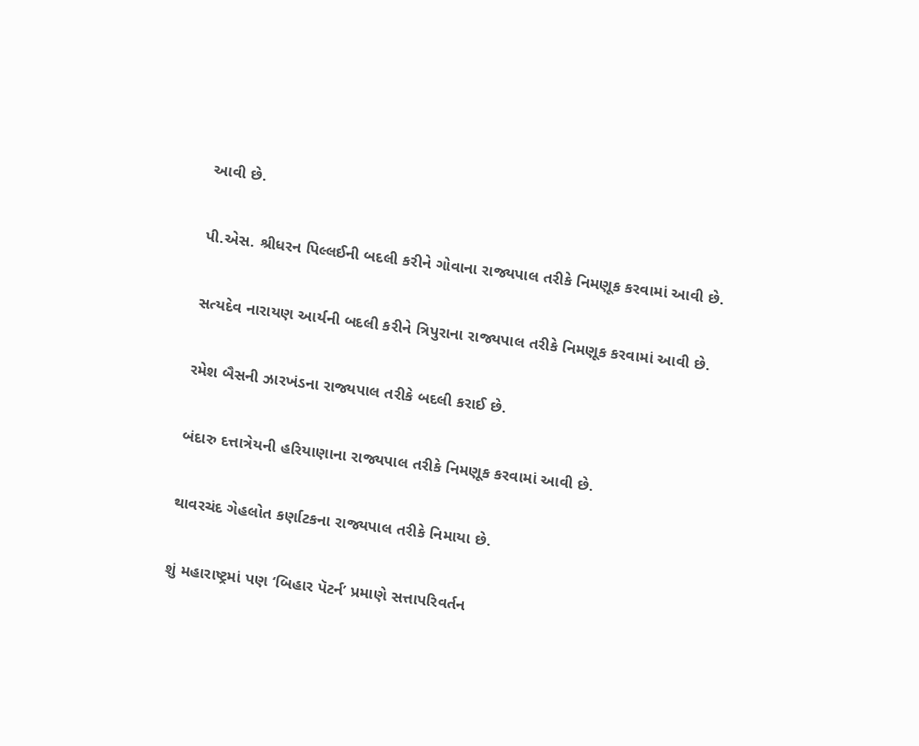આવી છે.

પી.એસ. શ્રીધરન પિલ્લઈની બદલી કરીને ગોવાના રાજ્યપાલ તરીકે નિમણૂક કરવામાં આવી છે.

સત્યદેવ નારાયણ આર્યની બદલી કરીને ત્રિપુરાના રાજ્યપાલ તરીકે નિમણૂક કરવામાં આવી છે.

રમેશ બૈસની ઝારખંડના રાજ્યપાલ તરીકે બદલી કરાઈ છે.

બંદારુ દત્તાત્રેયની હરિયાણાના રાજ્યપાલ તરીકે નિમણૂક કરવામાં આવી છે.

થાવરચંદ ગેહલોત કર્ણાટકના રાજ્યપાલ તરીકે નિમાયા છે.

શું મહારાષ્ટ્રમાં પણ ‘બિહાર પૅટર્ન’ પ્રમાણે સત્તાપરિવર્તન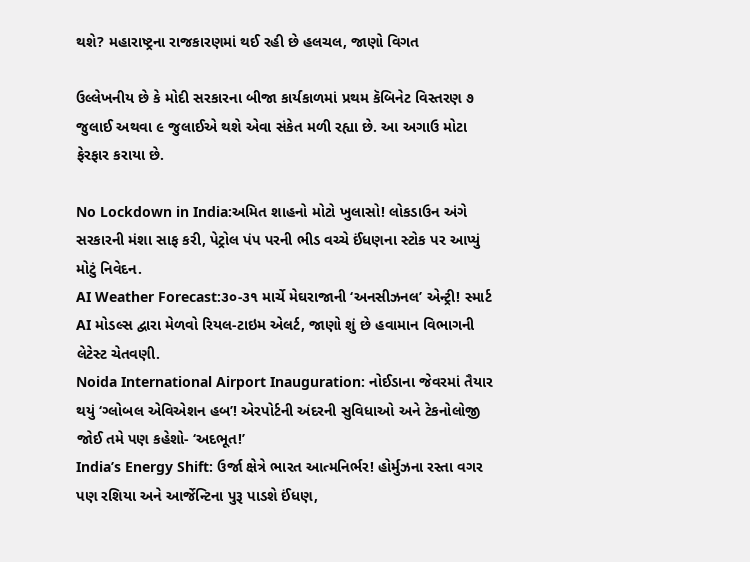થશે? મહારાષ્ટ્રના રાજકારણમાં થઈ રહી છે હલચલ, જાણો વિગત

ઉલ્લેખનીય છે કે મોદી સરકારના બીજા કાર્યકાળમાં પ્રથમ કૅબિનેટ વિસ્તરણ ૭ જુલાઈ અથવા ૯ જુલાઈએ થશે એવા સંકેત મળી રહ્યા છે. આ અગાઉ મોટા ફેરફાર કરાયા છે.

No Lockdown in India:અમિત શાહનો મોટો ખુલાસો! લોકડાઉન અંગે સરકારની મંશા સાફ કરી, પેટ્રોલ પંપ પરની ભીડ વચ્ચે ઈંધણના સ્ટોક પર આપ્યું મોટું નિવેદન.
AI Weather Forecast:૩૦-૩૧ માર્ચે મેઘરાજાની ‘અનસીઝનલ’ એન્ટ્રી! સ્માર્ટ AI મોડલ્સ દ્વારા મેળવો રિયલ-ટાઇમ એલર્ટ, જાણો શું છે હવામાન વિભાગની લેટેસ્ટ ચેતવણી.
Noida International Airport Inauguration: નોઈડાના જેવરમાં તૈયાર થયું ‘ગ્લોબલ એવિએશન હબ’! એરપોર્ટની અંદરની સુવિધાઓ અને ટેકનોલોજી જોઈ તમે પણ કહેશો- ‘અદભૂત!’
India’s Energy Shift: ઉર્જા ક્ષેત્રે ભારત આત્મનિર્ભર! હોર્મુઝના રસ્તા વગર પણ રશિયા અને આર્જેન્ટિના પુરૂ પાડશે ઈંધણ,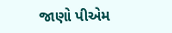જાણો પીએમ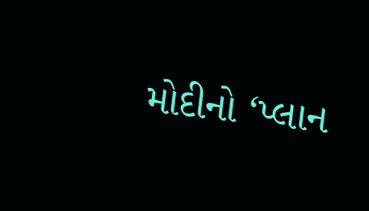મોદીનો ‘પ્લાન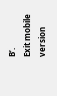B’.
Exit mobile version